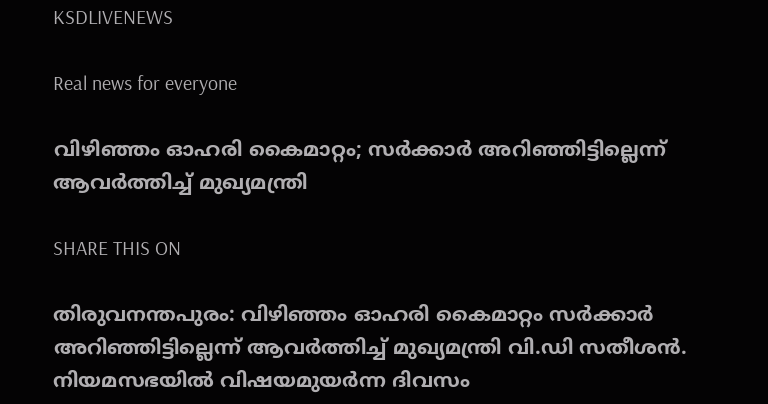KSDLIVENEWS

Real news for everyone

വിഴിഞ്ഞം ഓഹരി കൈമാറ്റം; സർക്കാർ അറിഞ്ഞിട്ടില്ലെന്ന് ആവർത്തിച്ച് മുഖ്യമന്ത്രി

SHARE THIS ON

തിരുവനന്തപുരം: വിഴിഞ്ഞം ഓഹരി കൈമാറ്റം സർക്കാർ അറിഞ്ഞിട്ടില്ലെന്ന് ആവർത്തിച്ച് മുഖ്യമന്ത്രി വി.ഡി സതീശൻ. നിയമസഭയിൽ വിഷയമുയർന്ന ദിവസം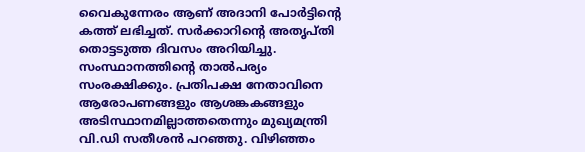വൈകുന്നേരം ആണ് അദാനി പോർട്ടിന്റെ കത്ത് ലഭിച്ചത്. സർക്കാറിൻ്റെ അതൃപ്‌തി തൊട്ടടുത്ത ദിവസം അറിയിച്ചു. സംസ്ഥാനത്തിൻ്റെ താൽപര്യം സംരക്ഷിക്കും. പ്രതിപക്ഷ നേതാവിനെ ആരോപണങ്ങളും ആശങ്കകങ്ങളും അടിസ്ഥാനമില്ലാത്തതെന്നും മുഖ്യമന്ത്രി വി.ഡി സതീശൻ പറഞ്ഞു. വിഴിഞ്ഞം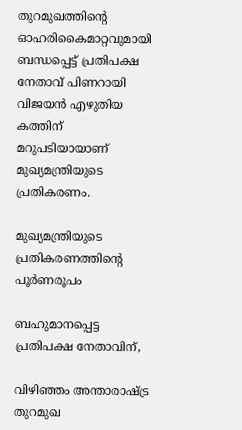തുറമുഖത്തിൻ്റെ ഓഹരികൈമാറ്റവുമായി ബന്ധപ്പെട്ട് പ്രതിപക്ഷ നേതാവ് പിണറായി വിജയൻ എഴുതിയ കത്തിന് മറുപടിയായാണ് മുഖ്യമന്ത്രിയുടെ പ്രതികരണം.

മുഖ്യമന്ത്രിയുടെ പ്രതികരണത്തിൻ്റെ പൂർണരൂപം

ബഹുമാനപ്പെട്ട പ്രതിപക്ഷ നേതാവിന്,

വിഴിഞ്ഞം അന്താരാഷ്ട്ര തുറമുഖ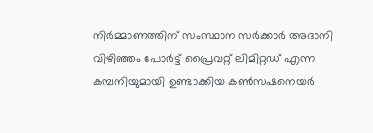നിര്‍മ്മാണത്തിന് സംസ്ഥാന സര്‍ക്കാര്‍ അദാനി വിഴിഞ്ഞം പോര്‍ട്ട് പ്രൈവറ്റ് ലിമിറ്റഡ് എന്ന കമ്പനിയുമായി ഉണ്ടാക്കിയ കണ്‍സഷനെയര്‍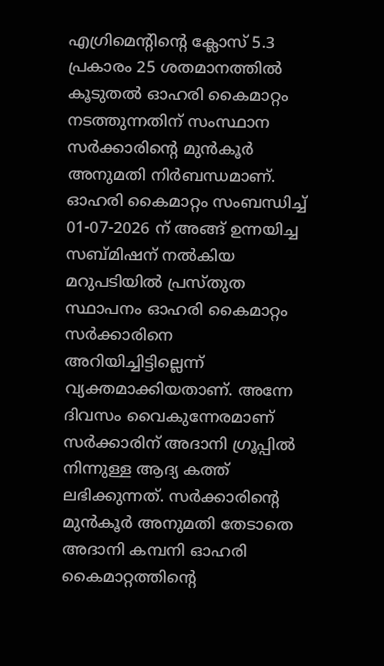എഗ്രിമെന്റിന്റെ ക്ലോസ് 5.3 പ്രകാരം 25 ശതമാനത്തില്‍ കൂടുതല്‍ ഓഹരി കൈമാറ്റം നടത്തുന്നതിന് സംസ്ഥാന സര്‍ക്കാരിന്റെ മുന്‍കൂര്‍ അനുമതി നിര്‍ബന്ധമാണ്. ഓഹരി കൈമാറ്റം സംബന്ധിച്ച് 01-07-2026 ന് അങ്ങ് ഉന്നയിച്ച സബ്മിഷന് നല്‍കിയ മറുപടിയില്‍ പ്രസ്തുത സ്ഥാപനം ഓഹരി കൈമാറ്റം സര്‍ക്കാരിനെ അറിയിച്ചിട്ടില്ലെന്ന് വ്യക്തമാക്കിയതാണ്. അന്നേ ദിവസം വൈകുന്നേരമാണ് സര്‍ക്കാരിന് അദാനി ഗ്രൂപ്പില്‍ നിന്നുള്ള ആദ്യ കത്ത് ലഭിക്കുന്നത്. സര്‍ക്കാരിന്റെ മുന്‍കൂര്‍ അനുമതി തേടാതെ അദാനി കമ്പനി ഓഹരി കൈമാറ്റത്തിന്റെ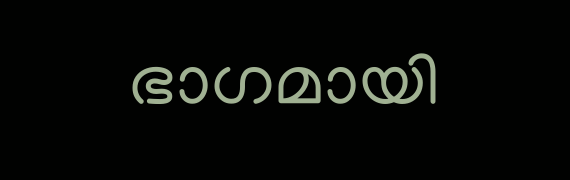ഭാഗമായി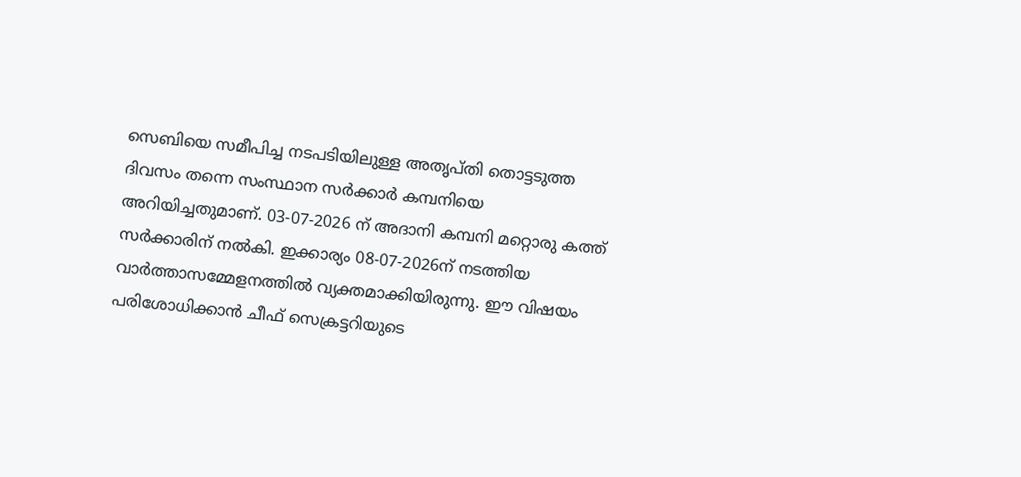സെബിയെ സമീപിച്ച നടപടിയിലുള്ള അതൃപ്തി തൊട്ടടുത്ത ദിവസം തന്നെ സംസ്ഥാന സര്‍ക്കാര്‍ കമ്പനിയെ അറിയിച്ചതുമാണ്. 03-07-2026 ന് അദാനി കമ്പനി മറ്റൊരു കത്ത് സര്‍ക്കാരിന് നല്‍കി. ഇക്കാര്യം 08-07-2026ന് നടത്തിയ വാര്‍ത്താസമ്മേളനത്തില്‍ വ്യക്തമാക്കിയിരുന്നു. ഈ വിഷയം പരിശോധിക്കാന്‍ ചീഫ് സെക്രട്ടറിയുടെ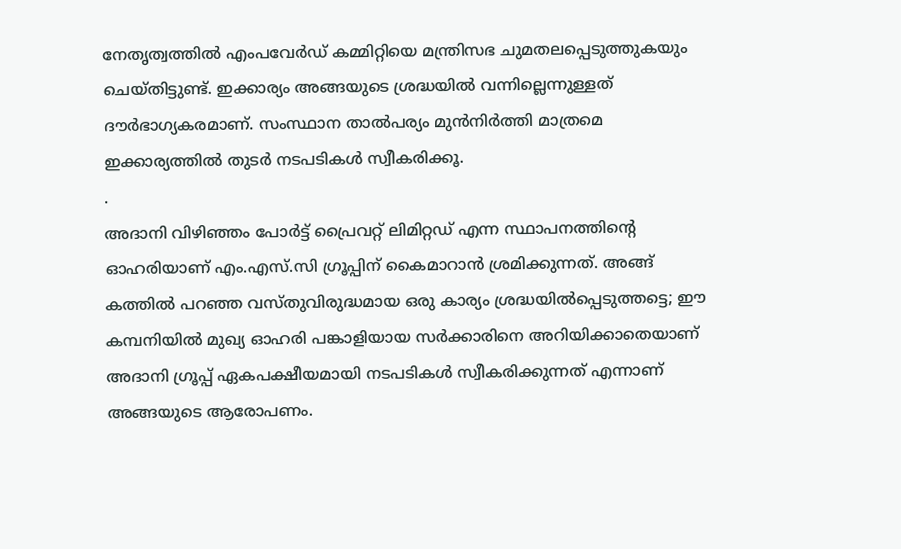നേതൃത്വത്തില്‍ എംപവേര്‍ഡ് കമ്മിറ്റിയെ മന്ത്രിസഭ ചുമതലപ്പെടുത്തുകയും ചെയ്തിട്ടുണ്ട്. ഇക്കാര്യം അങ്ങയുടെ ശ്രദ്ധയില്‍ വന്നില്ലെന്നുള്ളത് ദൗര്‍ഭാഗ്യകരമാണ്. സംസ്ഥാന താല്‍പര്യം മുന്‍നിര്‍ത്തി മാത്രമെ ഇക്കാര്യത്തില്‍ തുടര്‍ നടപടികള്‍ സ്വീകരിക്കൂ.
.
അദാനി വിഴിഞ്ഞം പോര്‍ട്ട് പ്രൈവറ്റ് ലിമിറ്റഡ് എന്ന സ്ഥാപനത്തിന്റെ ഓഹരിയാണ് എം.എസ്.സി ഗ്രൂപ്പിന് കൈമാറാന്‍ ശ്രമിക്കുന്നത്. അങ്ങ് കത്തില്‍ പറഞ്ഞ വസ്തുവിരുദ്ധമായ ഒരു കാര്യം ശ്രദ്ധയില്‍പ്പെടുത്തട്ടെ; ഈ കമ്പനിയില്‍ മുഖ്യ ഓഹരി പങ്കാളിയായ സര്‍ക്കാരിനെ അറിയിക്കാതെയാണ് അദാനി ഗ്രൂപ്പ് ഏകപക്ഷീയമായി നടപടികള്‍ സ്വീകരിക്കുന്നത് എന്നാണ് അങ്ങയുടെ ആരോപണം.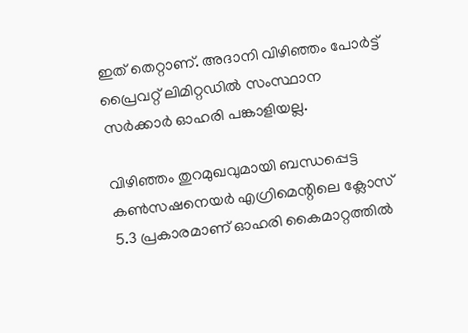ഇത് തെറ്റാണ്. അദാനി വിഴിഞ്ഞം പോര്‍ട്ട് പ്രൈവറ്റ് ലിമിറ്റഡില്‍ സംസ്ഥാന സര്‍ക്കാര്‍ ഓഹരി പങ്കാളിയല്ല.

വിഴിഞ്ഞം തുറമുഖവുമായി ബന്ധപ്പെട്ട കണ്‍സഷനെയര്‍ എഗ്രിമെന്റിലെ ക്ലോസ് 5.3 പ്രകാരമാണ് ഓഹരി കൈമാറ്റത്തില്‍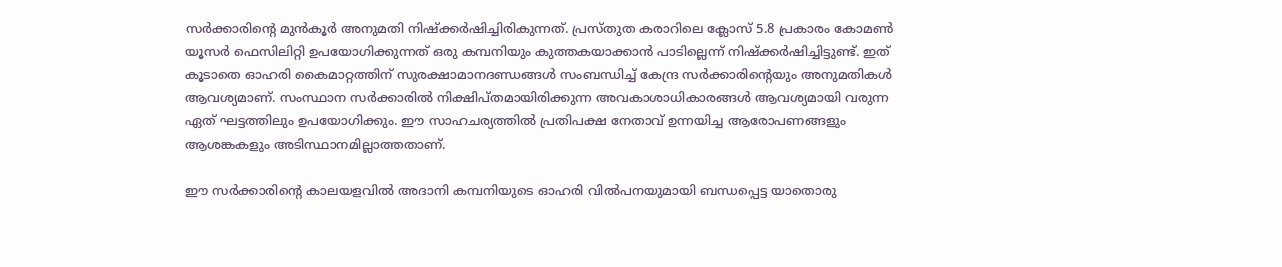സര്‍ക്കാരിന്റെ മുന്‍കൂര്‍ അനുമതി നിഷ്‌ക്കര്‍ഷിച്ചിരികുന്നത്. പ്രസ്തുത കരാറിലെ ക്ലോസ് 5.8 പ്രകാരം കോമണ്‍ യൂസര്‍ ഫെസിലിറ്റി ഉപയോഗിക്കുന്നത് ഒരു കമ്പനിയും കുത്തകയാക്കാന്‍ പാടില്ലെന്ന് നിഷ്‌ക്കര്‍ഷിച്ചിട്ടുണ്ട്. ഇത് കൂടാതെ ഓഹരി കൈമാറ്റത്തിന് സുരക്ഷാമാനദണ്ഡങ്ങള്‍ സംബന്ധിച്ച് കേന്ദ്ര സര്‍ക്കാരിന്റെയും അനുമതികള്‍ ആവശ്യമാണ്. സംസ്ഥാന സര്‍ക്കാരില്‍ നിക്ഷിപ്തമായിരിക്കുന്ന അവകാശാധികാരങ്ങള്‍ ആവശ്യമായി വരുന്ന ഏത് ഘട്ടത്തിലും ഉപയോഗിക്കും. ഈ സാഹചര്യത്തില്‍ പ്രതിപക്ഷ നേതാവ് ഉന്നയിച്ച ആരോപണങ്ങളും ആശങ്കകളും അടിസ്ഥാനമില്ലാത്തതാണ്.

ഈ സര്‍ക്കാരിന്റെ കാലയളവില്‍ അദാനി കമ്പനിയുടെ ഓഹരി വില്‍പനയുമായി ബന്ധപ്പെട്ട യാതൊരു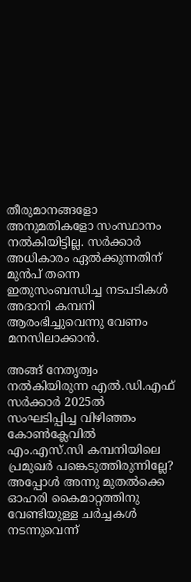തീരുമാനങ്ങളോ അനുമതികളോ സംസ്ഥാനം നല്‍കിയിട്ടില്ല. സര്‍ക്കാര്‍ അധികാരം ഏല്‍ക്കുന്നതിന് മുന്‍പ് തന്നെ ഇതുസംബന്ധിച്ച നടപടികള്‍ അദാനി കമ്പനി ആരംഭിച്ചുവെന്നു വേണം മനസിലാക്കാന്‍.

അങ്ങ് നേതൃത്വം നല്‍കിയിരുന്ന എല്‍.ഡി.എഫ് സര്‍ക്കാര്‍ 2025ല്‍ സംഘടിപ്പിച്ച വിഴിഞ്ഞം കോണ്‍ക്ലേവില്‍ എം.എസ്.സി കമ്പനിയിലെ പ്രമുഖര്‍ പങ്കെടുത്തിരുന്നില്ലേ? അപ്പോള്‍ അന്നു മുതല്‍ക്കെ ഓഹരി കൈമാറ്റത്തിനു വേണ്ടിയുള്ള ചര്‍ച്ചകള്‍ നടന്നുവെന്ന്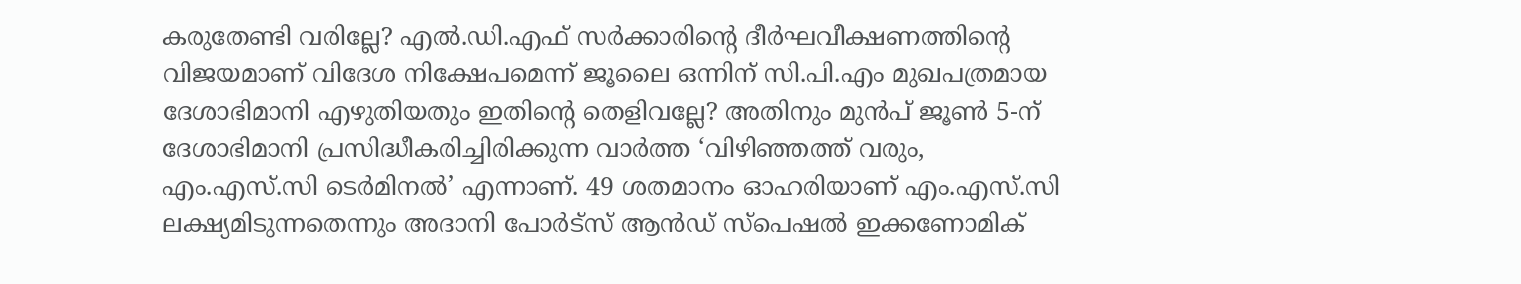കരുതേണ്ടി വരില്ലേ? എല്‍.ഡി.എഫ് സര്‍ക്കാരിന്റെ ദീര്‍ഘവീക്ഷണത്തിന്റെ വിജയമാണ് വിദേശ നിക്ഷേപമെന്ന് ജൂലൈ ഒന്നിന് സി.പി.എം മുഖപത്രമായ ദേശാഭിമാനി എഴുതിയതും ഇതിന്റെ തെളിവല്ലേ? അതിനും മുന്‍പ് ജൂണ്‍ 5-ന് ദേശാഭിമാനി പ്രസിദ്ധീകരിച്ചിരിക്കുന്ന വാര്‍ത്ത ‘വിഴിഞ്ഞത്ത് വരും, എം.എസ്.സി ടെര്‍മിനല്‍’ എന്നാണ്. 49 ശതമാനം ഓഹരിയാണ് എം.എസ്.സി ലക്ഷ്യമിടുന്നതെന്നും അദാനി പോര്‍ട്‌സ് ആന്‍ഡ് സ്‌പെഷല്‍ ഇക്കണോമിക്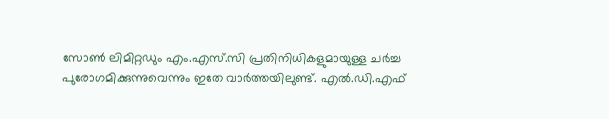സോണ്‍ ലിമിറ്റഡും എം.എസ്.സി പ്രതിനിധികളുമായുള്ള ചര്‍ച്ച പുരോഗമിക്കുന്നുവെന്നും ഇതേ വാര്‍ത്തയിലുണ്ട്. എല്‍.ഡി.എഫ്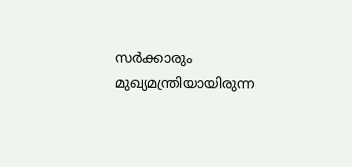സര്‍ക്കാരും മുഖ്യമന്ത്രിയായിരുന്ന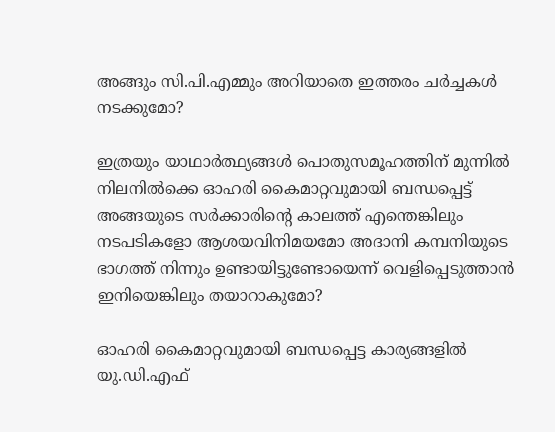അങ്ങും സി.പി.എമ്മും അറിയാതെ ഇത്തരം ചര്‍ച്ചകള്‍ നടക്കുമോ?

ഇത്രയും യാഥാര്‍ത്ഥ്യങ്ങള്‍ പൊതുസമൂഹത്തിന് മുന്നില്‍ നിലനില്‍ക്കെ ഓഹരി കൈമാറ്റവുമായി ബന്ധപ്പെട്ട് അങ്ങയുടെ സര്‍ക്കാരിന്റെ കാലത്ത് എന്തെങ്കിലും നടപടികളോ ആശയവിനിമയമോ അദാനി കമ്പനിയുടെ ഭാഗത്ത് നിന്നും ഉണ്ടായിട്ടുണ്ടോയെന്ന് വെളിപ്പെടുത്താന്‍ ഇനിയെങ്കിലും തയാറാകുമോ?

ഓഹരി കൈമാറ്റവുമായി ബന്ധപ്പെട്ട കാര്യങ്ങളില്‍ യു.ഡി.എഫ്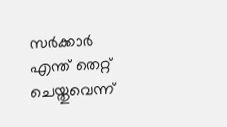സര്‍ക്കാര്‍ എന്ത് തെറ്റ് ചെയ്തുവെന്ന്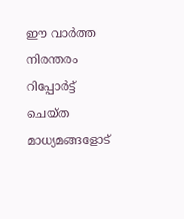ഈ വാര്‍ത്ത നിരന്തരം റിപ്പോര്‍ട്ട് ചെയ്ത മാധ്യമങ്ങളോട്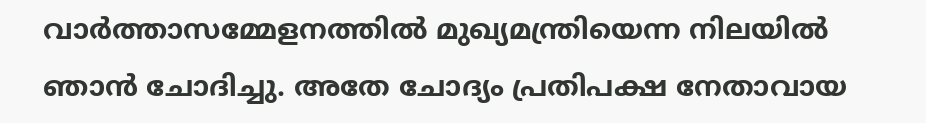വാര്‍ത്താസമ്മേളനത്തില്‍ മുഖ്യമന്ത്രിയെന്ന നിലയില്‍ ഞാന്‍ ചോദിച്ചു. അതേ ചോദ്യം പ്രതിപക്ഷ നേതാവായ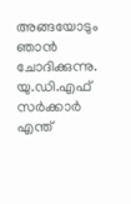അങ്ങയോടും ഞാന്‍ ചോദിക്കുന്നു. യു.ഡി.എഫ് സര്‍ക്കാര്‍ എന്ത്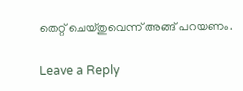തെറ്റ് ചെയ്തുവെന്ന് അങ്ങ് പറയണം.

Leave a Reply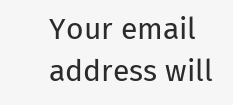Your email address will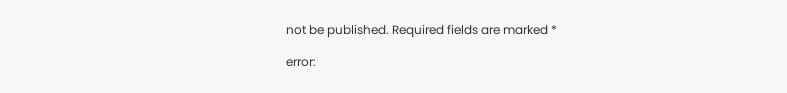not be published. Required fields are marked *

error: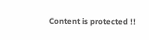Content is protected !!